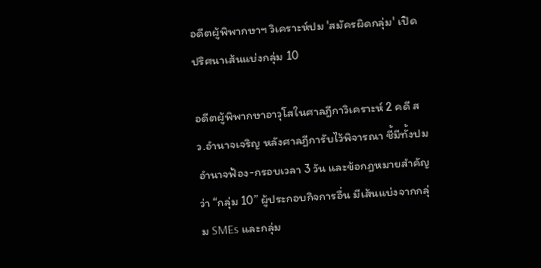อดีตผู้พิพากษาฯ วิเคราะห์ปม 'สมัครผิดกลุ่ม' เปิดปริศนาเส้นแบ่งกลุ่ม 10

อดีตผู้พิพากษาอาวุโสในศาลฎีกาวิเคราะห์ 2 คดี สว.อำนาจเจริญ หลังศาลฎีการับไว้พิจารณา ชี้มีทั้งปมอำนาจฟ้อง-กรอบเวลา 3 วัน และข้อกฎหมายสำคัญว่า “กลุ่ม 10” ผู้ประกอบกิจการอื่น มีเส้นแบ่งจากกลุ่ม SMEs และกลุ่ม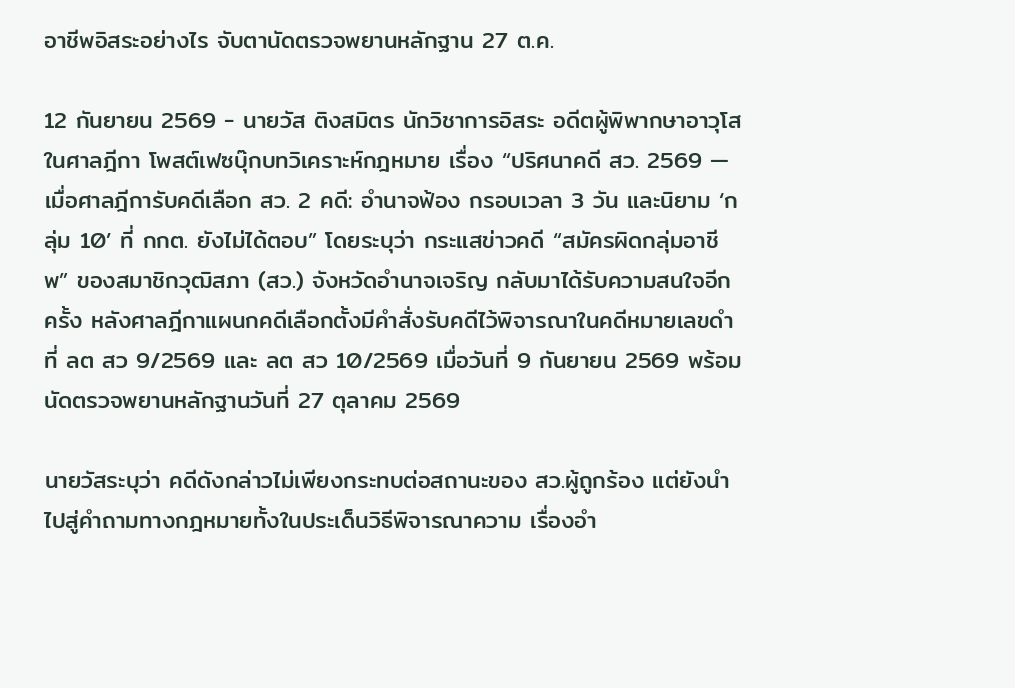อาชีพอิสระอย่างไร จับตานัดตรวจพยานหลักฐาน 27 ต.ค.

12 กันยายน 2569 - นายวัส ติงสมิตร นักวิชาการอิสระ อดีตผู้พิพากษาอาวุโสในศาลฎีกา โพสต์เฟซบุ๊กบทวิเคราะห์กฎหมาย เรื่อง “ปริศนาคดี สว. 2569 — เมื่อศาลฎีการับคดีเลือก สว. 2 คดี: อำนาจฟ้อง กรอบเวลา 3 วัน และนิยาม ‘กลุ่ม 10’ ที่ กกต. ยังไม่ได้ตอบ” โดยระบุว่า กระแสข่าวคดี “สมัครผิดกลุ่มอาชีพ” ของสมาชิกวุฒิสภา (สว.) จังหวัดอำนาจเจริญ กลับมาได้รับความสนใจอีกครั้ง หลังศาลฎีกาแผนกคดีเลือกตั้งมีคำสั่งรับคดีไว้พิจารณาในคดีหมายเลขดำที่ ลต สว 9/2569 และ ลต สว 10/2569 เมื่อวันที่ 9 กันยายน 2569 พร้อมนัดตรวจพยานหลักฐานวันที่ 27 ตุลาคม 2569

นายวัสระบุว่า คดีดังกล่าวไม่เพียงกระทบต่อสถานะของ สว.ผู้ถูกร้อง แต่ยังนำไปสู่คำถามทางกฎหมายทั้งในประเด็นวิธีพิจารณาความ เรื่องอำ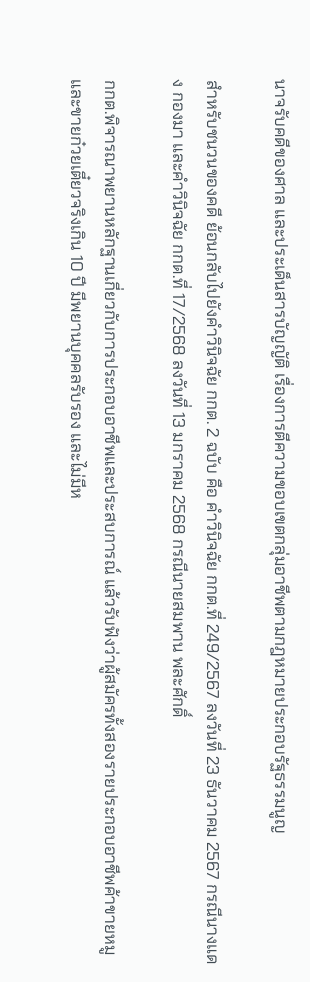นาจรับคดีของศาล และประเด็นสารบัญญัติ เรื่องการตีความขอบเขตกลุ่มอาชีพตามกฎหมายประกอบรัฐธรรมนูญ

สำหรับชนวนของคดี ย้อนกลับไปยังคำวินิจฉัย กกต. 2 ฉบับ คือ คำวินิจฉัย กกต.ที่ 249/2567 ลงวันที่ 23 ธันวาคม 2567 กรณีนางแดง กองมา และคำวินิจฉัย กกต.ที่ 17/2568 ลงวันที่ 13 มกราคม 2568 กรณีนายสมพาน พละศักดิ์

กกต.พิจารณาพยานหลักฐานเกี่ยวกับการประกอบอาชีพและประสบการณ์ แล้วรับฟังว่าผู้สมัครทั้งสองรายประกอบอาชีพค้าขายหมูและขายก๋วยเตี๋ยวจริงเกิน 10 ปี มีพยานบุคคลรับรอง และไม่มีห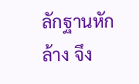ลักฐานหักล้าง จึง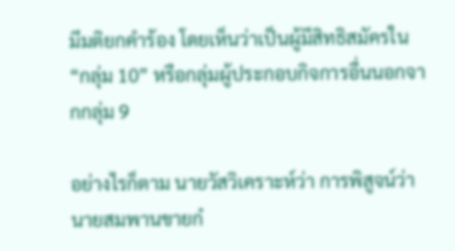มีมติยกคำร้อง โดยเห็นว่าเป็นผู้มีสิทธิสมัครใน “กลุ่ม 10” หรือกลุ่มผู้ประกอบกิจการอื่นนอกจากกลุ่ม 9

อย่างไรก็ตาม นายวัสวิเคราะห์ว่า การพิสูจน์ว่านายสมพานขายก๋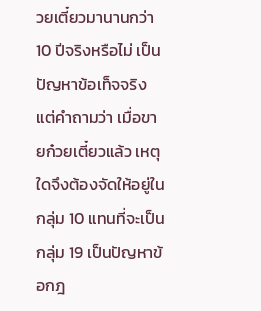วยเตี๋ยวมานานกว่า 10 ปีจริงหรือไม่ เป็นปัญหาข้อเท็จจริง แต่คำถามว่า เมื่อขายก๋วยเตี๋ยวแล้ว เหตุใดจึงต้องจัดให้อยู่ในกลุ่ม 10 แทนที่จะเป็นกลุ่ม 19 เป็นปัญหาข้อกฎ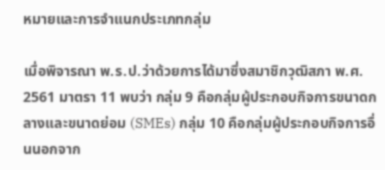หมายและการจำแนกประเภทกลุ่ม

เมื่อพิจารณา พ.ร.ป.ว่าด้วยการได้มาซึ่งสมาชิกวุฒิสภา พ.ศ. 2561 มาตรา 11 พบว่า กลุ่ม 9 คือกลุ่มผู้ประกอบกิจการขนาดกลางและขนาดย่อม (SMEs) กลุ่ม 10 คือกลุ่มผู้ประกอบกิจการอื่นนอกจาก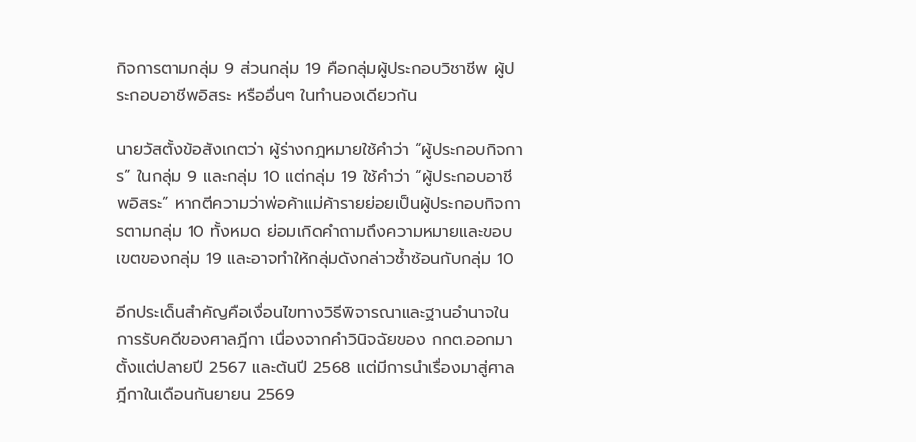กิจการตามกลุ่ม 9 ส่วนกลุ่ม 19 คือกลุ่มผู้ประกอบวิชาชีพ ผู้ประกอบอาชีพอิสระ หรืออื่นๆ ในทำนองเดียวกัน

นายวัสตั้งข้อสังเกตว่า ผู้ร่างกฎหมายใช้คำว่า “ผู้ประกอบกิจการ” ในกลุ่ม 9 และกลุ่ม 10 แต่กลุ่ม 19 ใช้คำว่า “ผู้ประกอบอาชีพอิสระ” หากตีความว่าพ่อค้าแม่ค้ารายย่อยเป็นผู้ประกอบกิจการตามกลุ่ม 10 ทั้งหมด ย่อมเกิดคำถามถึงความหมายและขอบเขตของกลุ่ม 19 และอาจทำให้กลุ่มดังกล่าวซ้ำซ้อนกับกลุ่ม 10

อีกประเด็นสำคัญคือเงื่อนไขทางวิธีพิจารณาและฐานอำนาจในการรับคดีของศาลฎีกา เนื่องจากคำวินิจฉัยของ กกต.ออกมาตั้งแต่ปลายปี 2567 และต้นปี 2568 แต่มีการนำเรื่องมาสู่ศาลฎีกาในเดือนกันยายน 2569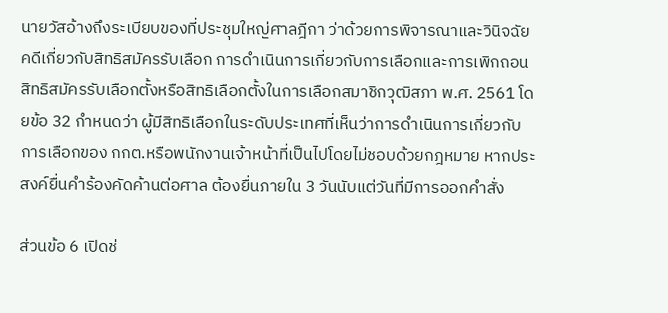นายวัสอ้างถึงระเบียบของที่ประชุมใหญ่ศาลฎีกา ว่าด้วยการพิจารณาและวินิจฉัยคดีเกี่ยวกับสิทธิสมัครรับเลือก การดำเนินการเกี่ยวกับการเลือกและการเพิกถอนสิทธิสมัครรับเลือกตั้งหรือสิทธิเลือกตั้งในการเลือกสมาชิกวุฒิสภา พ.ศ. 2561 โดยข้อ 32 กำหนดว่า ผู้มีสิทธิเลือกในระดับประเทศที่เห็นว่าการดำเนินการเกี่ยวกับการเลือกของ กกต.หรือพนักงานเจ้าหน้าที่เป็นไปโดยไม่ชอบด้วยกฎหมาย หากประสงค์ยื่นคำร้องคัดค้านต่อศาล ต้องยื่นภายใน 3 วันนับแต่วันที่มีการออกคำสั่ง

ส่วนข้อ 6 เปิดช่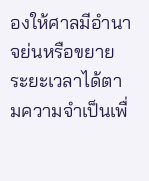องให้ศาลมีอำนาจย่นหรือขยายระยะเวลาได้ตามความจำเป็นเพื่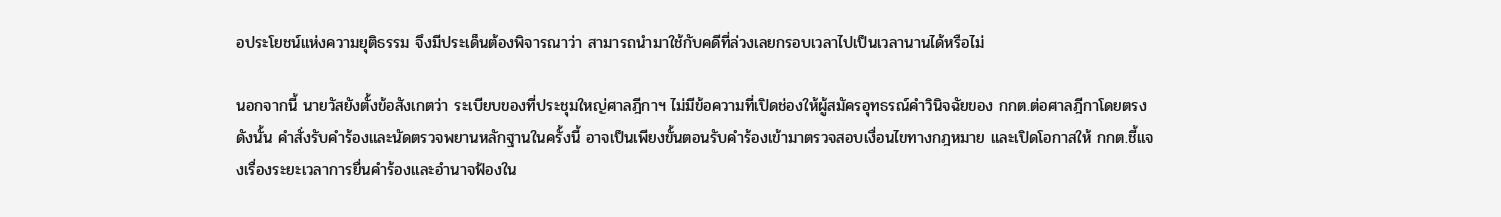อประโยชน์แห่งความยุติธรรม จึงมีประเด็นต้องพิจารณาว่า สามารถนำมาใช้กับคดีที่ล่วงเลยกรอบเวลาไปเป็นเวลานานได้หรือไม่

นอกจากนี้ นายวัสยังตั้งข้อสังเกตว่า ระเบียบของที่ประชุมใหญ่ศาลฎีกาฯ ไม่มีข้อความที่เปิดช่องให้ผู้สมัครอุทธรณ์คำวินิจฉัยของ กกต.ต่อศาลฎีกาโดยตรง ดังนั้น คำสั่งรับคำร้องและนัดตรวจพยานหลักฐานในครั้งนี้ อาจเป็นเพียงขั้นตอนรับคำร้องเข้ามาตรวจสอบเงื่อนไขทางกฎหมาย และเปิดโอกาสให้ กกต.ชี้แจงเรื่องระยะเวลาการยื่นคำร้องและอำนาจฟ้องใน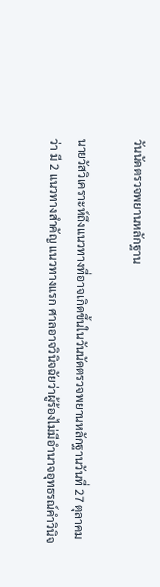วันนัดตรวจพยานหลักฐาน

นายวัสวิเคราะห์ถึงแนวทางที่อาจเกิดขึ้นในวันนัดตรวจพยานหลักฐานวันที่ 27 ตุลาคมว่า มี 2 แนวทางสำคัญ แนวทางแรก ศาลอาจวินิจฉัยว่าผู้ร้องไม่มีอำนาจอุทธรณ์คำวินิจ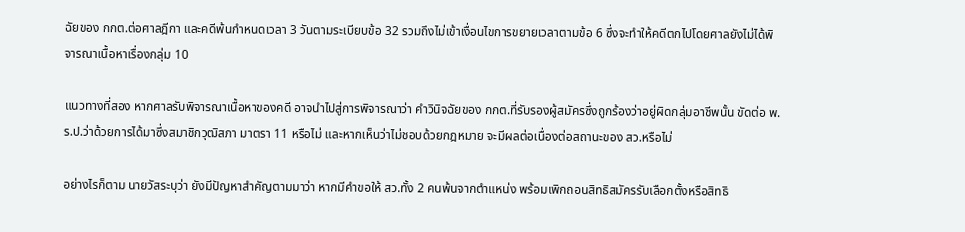ฉัยของ กกต.ต่อศาลฎีกา และคดีพ้นกำหนดเวลา 3 วันตามระเบียบข้อ 32 รวมถึงไม่เข้าเงื่อนไขการขยายเวลาตามข้อ 6 ซึ่งจะทำให้คดีตกไปโดยศาลยังไม่ได้พิจารณาเนื้อหาเรื่องกลุ่ม 10

แนวทางที่สอง หากศาลรับพิจารณาเนื้อหาของคดี อาจนำไปสู่การพิจารณาว่า คำวินิจฉัยของ กกต.ที่รับรองผู้สมัครซึ่งถูกร้องว่าอยู่ผิดกลุ่มอาชีพนั้น ขัดต่อ พ.ร.ป.ว่าด้วยการได้มาซึ่งสมาชิกวุฒิสภา มาตรา 11 หรือไม่ และหากเห็นว่าไม่ชอบด้วยกฎหมาย จะมีผลต่อเนื่องต่อสถานะของ สว.หรือไม่

อย่างไรก็ตาม นายวัสระบุว่า ยังมีปัญหาสำคัญตามมาว่า หากมีคำขอให้ สว.ทั้ง 2 คนพ้นจากตำแหน่ง พร้อมเพิกถอนสิทธิสมัครรับเลือกตั้งหรือสิทธิ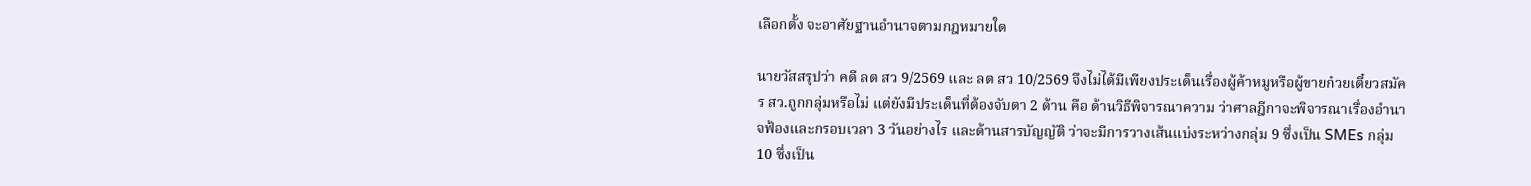เลือกตั้ง จะอาศัยฐานอำนาจตามกฎหมายใด

นายวัสสรุปว่า คดี ลต สว 9/2569 และ ลต สว 10/2569 จึงไม่ได้มีเพียงประเด็นเรื่องผู้ค้าหมูหรือผู้ขายก๋วยเตี๋ยวสมัคร สว.ถูกกลุ่มหรือไม่ แต่ยังมีประเด็นที่ต้องจับตา 2 ด้าน คือ ด้านวิธีพิจารณาความ ว่าศาลฎีกาจะพิจารณาเรื่องอำนาจฟ้องและกรอบเวลา 3 วันอย่างไร และด้านสารบัญญัติ ว่าจะมีการวางเส้นแบ่งระหว่างกลุ่ม 9 ซึ่งเป็น SMEs กลุ่ม 10 ซึ่งเป็น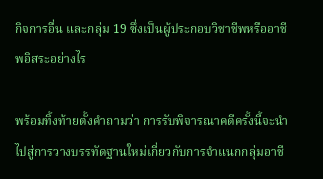กิจการอื่น และกลุ่ม 19 ซึ่งเป็นผู้ประกอบวิชาชีพหรืออาชีพอิสระอย่างไร

พร้อมทิ้งท้ายตั้งคำถามว่า การรับพิจารณาคดีครั้งนี้จะนำไปสู่การวางบรรทัดฐานใหม่เกี่ยวกับการจำแนกกลุ่มอาชี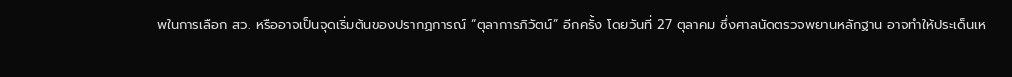พในการเลือก สว. หรืออาจเป็นจุดเริ่มต้นของปรากฏการณ์ “ตุลาการภิวัตน์” อีกครั้ง โดยวันที่ 27 ตุลาคม ซึ่งศาลนัดตรวจพยานหลักฐาน อาจทำให้ประเด็นเห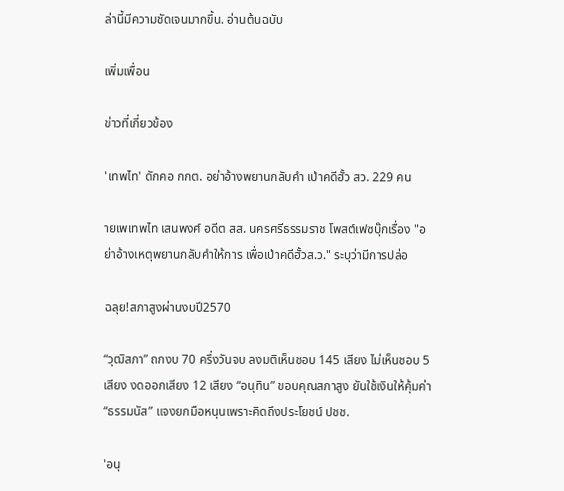ล่านี้มีความชัดเจนมากขึ้น. อ่านต้นฉบับ

เพิ่มเพื่อน

ข่าวที่เกี่ยวข้อง

'เทพไท' ดักคอ กกต. อย่าอ้างพยานกลับคำ เป่าคดีฮั้ว สว. 229 คน

ายเพเทพไท เสนพงศ์ อดีต สส. นครศรีธรรมราช โพสต์เฟซบุ๊กเรื่อง "อย่าอ้างเหตุพยานกลับคำให้การ เพื่อเป่าคดีฮั้วส.ว." ระบุว่ามีการปล่อ

ฉลุย!สภาสูงผ่านงบปี2570

“วุฒิสภา” ถกงบ 70 ครึ่งวันจบ ลงมติเห็นชอบ 145 เสียง ไม่เห็นชอบ 5 เสียง งดออกเสียง 12 เสียง “อนุทิน” ขอบคุณสภาสูง ยันใช้เงินให้คุ้มค่า “ธรรมนัส” แจงยกมือหนุนเพราะคิดถึงประโยชน์ ปชช.

'อนุ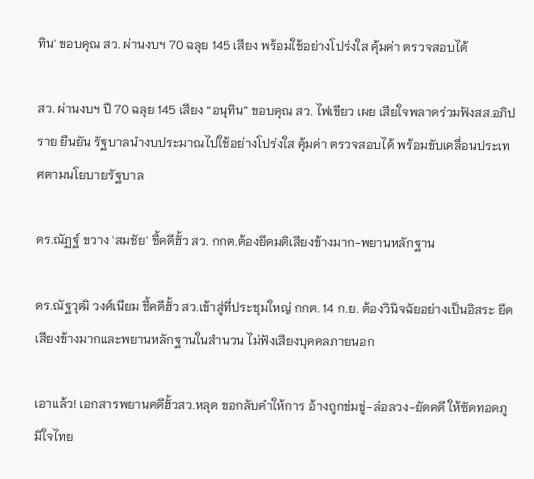ทิน' ขอบคุณ สว. ผ่านงบฯ 70 ฉลุย 145 เสียง พร้อมใช้อย่างโปร่งใส คุ้มค่า ตรวจสอบได้

สว. ผ่านงบฯ ปี 70 ฉลุย 145 เสียง “อนุทิน” ขอบคุณ สว. ไฟเขียว เผย เสียใจพลาดร่วมฟังสส.อภิปราย ยืนยัน รัฐบาลนำงบประมาณไปใช้อย่างโปร่งใส คุ้มค่า ตรวจสอบได้ พร้อมขับเคลื่อนประเทศตามนโยบายรัฐบาล

ดร.ณัฏฐ์ ขวาง 'สมชัย' ชี้คดีฮั้ว สว. กกต.ต้องยึดมติเสียงข้างมาก-พยานหลักฐาน

ดร.ณัฐวุฒิ วงศ์เนียม ชี้คดีฮั้ว สว.เข้าสู่ที่ประชุมใหญ่ กกต. 14 ก.ย. ต้องวินิจฉัยอย่างเป็นอิสระ ยึดเสียงข้างมากและพยานหลักฐานในสำนวน ไม่ฟังเสียงบุคคลภายนอก

เอาแล้ว! เอกสารพยานคดีฮั้วสว.หลุด ขอกลับคำให้การ อ้างถูกข่มขู่-ล่อลวง-ยัดคดี ให้ซัดทอดภูมิใจไทย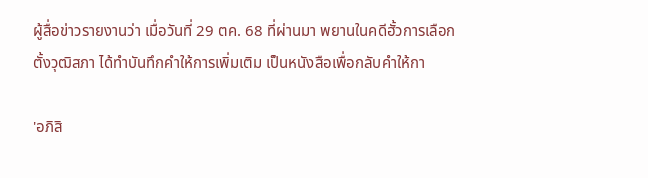ผู้สื่อข่าวรายงานว่า เมื่อวันที่ 29 ตค. 68 ที่ผ่านมา พยานในคดีฮั้วการเลือกตั้งวุฒิสภา ได้ทำบันทึกคำให้การเพิ่มเติม เป็นหนังสือเพื่อกลับคำให้กา

'อภิสิ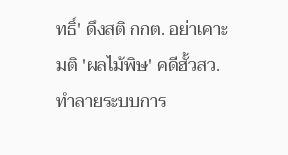ทธิ์' ดึงสติ กกต. อย่าเคาะมติ 'ผลไม้พิษ' คดีฮั้วสว. ทำลายระบบการ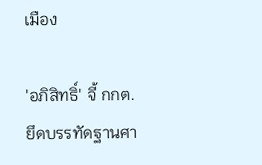เมือง

'อภิสิทธิ์' จี้ กกต. ยึดบรรทัดฐานศา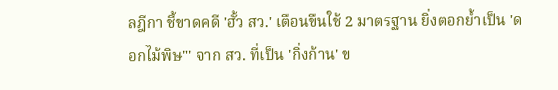ลฎีกา ชี้ขาดคดี 'ฮั้ว สว.' เตือนขืนใช้ 2 มาตรฐาน ยิ่งตอกย้ำเป็น 'ดอกไม้พิษ"' จาก สว. ที่เป็น 'กิ่งก้าน' ข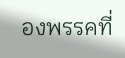องพรรคที่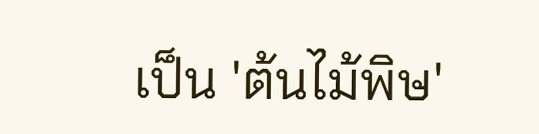เป็น 'ต้นไม้พิษ'